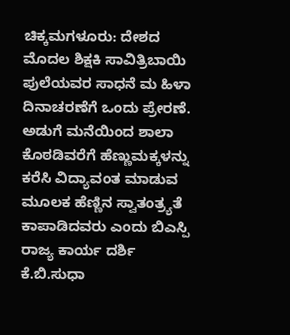ಚಿಕ್ಕಮಗಳೂರು: ದೇಶದ ಮೊದಲ ಶಿಕ್ಷಕಿ ಸಾವಿತ್ರಿಬಾಯಿ ಪುಲೆಯವರ ಸಾಧನೆ ಮ ಹಿಳಾ ದಿನಾಚರಣೆಗೆ ಒಂದು ಪ್ರೇರಣೆ. ಅಡುಗೆ ಮನೆಯಿಂದ ಶಾಲಾ ಕೊಠಡಿವರೆಗೆ ಹೆಣ್ಣುಮಕ್ಕಳನ್ನು ಕರೆಸಿ ವಿದ್ಯಾವಂತ ಮಾಡುವ ಮೂಲಕ ಹೆಣ್ಣಿನ ಸ್ವಾತಂತ್ರ್ಯತೆ ಕಾಪಾಡಿದವರು ಎಂದು ಬಿಎಸ್ಪಿ ರಾಜ್ಯ ಕಾರ್ಯ ದರ್ಶಿ ಕೆ.ಬಿ.ಸುಧಾ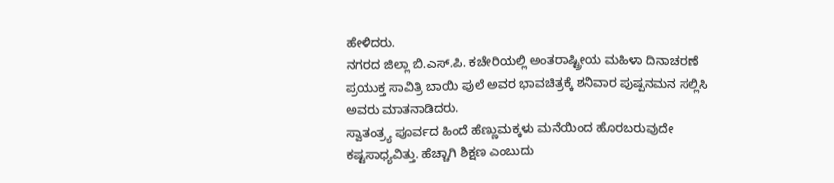ಹೇಳಿದರು.
ನಗರದ ಜಿಲ್ಲಾ ಬಿ.ಎಸ್.ಪಿ. ಕಚೇರಿಯಲ್ಲಿ ಅಂತರಾಷ್ಟ್ರೀಯ ಮಹಿಳಾ ದಿನಾಚರಣೆ ಪ್ರಯುಕ್ತ ಸಾವಿತ್ರಿ ಬಾಯಿ ಪುಲೆ ಅವರ ಭಾವಚಿತ್ರಕ್ಕೆ ಶನಿವಾರ ಪುಷ್ಪನಮನ ಸಲ್ಲಿಸಿ ಅವರು ಮಾತನಾಡಿದರು.
ಸ್ವಾತಂತ್ರ್ಯ ಪೂರ್ವದ ಹಿಂದೆ ಹೆಣ್ಣುಮಕ್ಕಳು ಮನೆಯಿಂದ ಹೊರಬರುವುದೇ ಕಷ್ಟಸಾಧ್ಯವಿತ್ತು. ಹೆಚ್ಚಾಗಿ ಶಿಕ್ಷಣ ಎಂಬುದು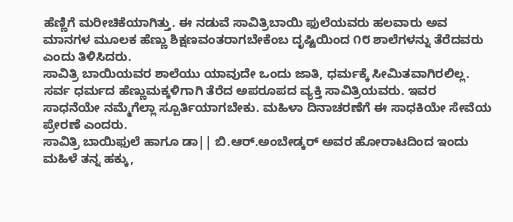ಹೆಣ್ಣಿಗೆ ಮರೀಚಿಕೆಯಾಗಿತ್ತು. ಈ ನಡುವೆ ಸಾವಿತ್ರಿಬಾಯಿ ಫುಲೆಯವರು ಹಲವಾರು ಅವ ಮಾನಗಳ ಮೂಲಕ ಹೆಣ್ಣು ಶಿಕ್ಷಣವಂತರಾಗಬೇಕೆಂಬ ದೃಷ್ಟಿಯಿಂದ ೧೮ ಶಾಲೆಗಳನ್ನು ತೆರೆದವರು ಎಂದು ತಿಳಿಸಿದರು.
ಸಾವಿತ್ರಿ ಬಾಯಿಯವರ ಶಾಲೆಯು ಯಾವುದೇ ಒಂದು ಜಾತಿ, ಧರ್ಮಕ್ಕೆ ಸೀಮಿತವಾಗಿರಲಿಲ್ಲ. ಸರ್ವ ಧರ್ಮದ ಹೆಣ್ಣುಮಕ್ಕಳಿಗಾಗಿ ತೆರೆದ ಅಪರೂಪದ ವ್ಯಕ್ತಿ ಸಾವಿತ್ರಿಯವರು. ಇವರ ಸಾಧನೆಯೇ ನಮ್ಮೆಗೆಲ್ಲಾ ಸ್ಪೂರ್ತಿಯಾಗಬೇಕು. ಮಹಿಳಾ ದಿನಾಚರಣೆಗೆ ಈ ಸಾಧಕಿಯೇ ಸೇವೆಯ ಪ್ರೇರಣೆ ಎಂದರು.
ಸಾವಿತ್ರಿ ಬಾಯಿಫುಲೆ ಹಾಗೂ ಡಾ|| ಬಿ.ಆರ್.ಅಂಬೇಡ್ಕರ್ ಅವರ ಹೋರಾಟದಿಂದ ಇಂದು ಮಹಿಳೆ ತನ್ನ ಹಕ್ಕು,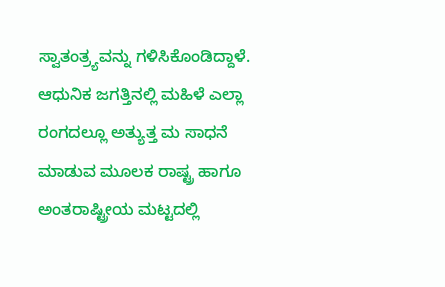ಸ್ವಾತಂತ್ರ್ಯವನ್ನು ಗಳಿಸಿಕೊಂಡಿದ್ದಾಳೆ. ಆಧುನಿಕ ಜಗತ್ತಿನಲ್ಲಿ ಮಹಿಳೆ ಎಲ್ಲಾ ರಂಗದಲ್ಲೂ ಅತ್ಯುತ್ತ ಮ ಸಾಧನೆ ಮಾಡುವ ಮೂಲಕ ರಾಷ್ಟ್ರ ಹಾಗೂ ಅಂತರಾಷ್ಟ್ರೀಯ ಮಟ್ಟದಲ್ಲಿ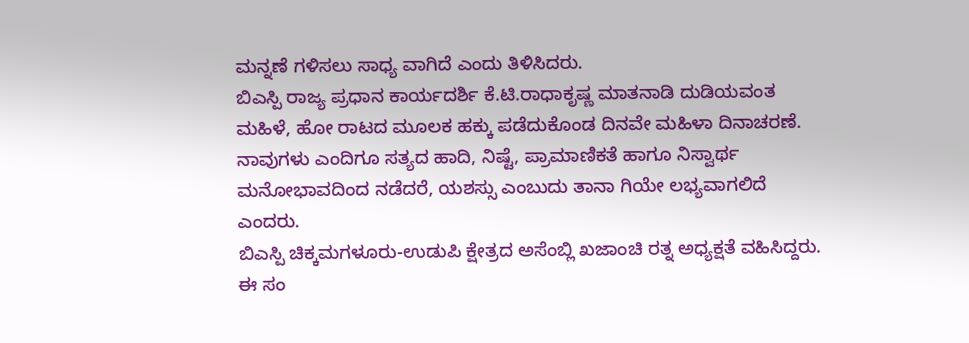ಮನ್ನಣೆ ಗಳಿಸಲು ಸಾಧ್ಯ ವಾಗಿದೆ ಎಂದು ತಿಳಿಸಿದರು.
ಬಿಎಸ್ಪಿ ರಾಜ್ಯ ಪ್ರಧಾನ ಕಾರ್ಯದರ್ಶಿ ಕೆ.ಟಿ.ರಾಧಾಕೃಷ್ಣ ಮಾತನಾಡಿ ದುಡಿಯವಂತ ಮಹಿಳೆ, ಹೋ ರಾಟದ ಮೂಲಕ ಹಕ್ಕು ಪಡೆದುಕೊಂಡ ದಿನವೇ ಮಹಿಳಾ ದಿನಾಚರಣೆ. ನಾವುಗಳು ಎಂದಿಗೂ ಸತ್ಯದ ಹಾದಿ, ನಿಷ್ಟೆ, ಪ್ರಾಮಾಣಿಕತೆ ಹಾಗೂ ನಿಸ್ವಾರ್ಥ ಮನೋಭಾವದಿಂದ ನಡೆದರೆ, ಯಶಸ್ಸು ಎಂಬುದು ತಾನಾ ಗಿಯೇ ಲಭ್ಯವಾಗಲಿದೆ ಎಂದರು.
ಬಿಎಸ್ಪಿ ಚಿಕ್ಕಮಗಳೂರು-ಉಡುಪಿ ಕ್ಷೇತ್ರದ ಅಸೆಂಬ್ಲಿ ಖಜಾಂಚಿ ರತ್ನ ಅಧ್ಯಕ್ಷತೆ ವಹಿಸಿದ್ದರು. ಈ ಸಂ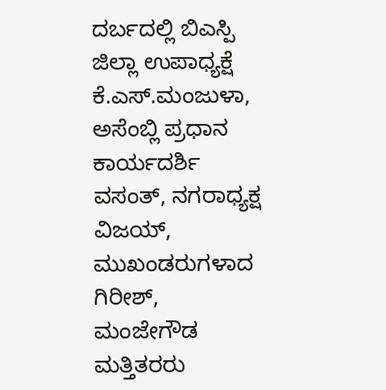ದರ್ಬದಲ್ಲಿ ಬಿಎಸ್ಪಿ ಜಿಲ್ಲಾ ಉಪಾಧ್ಯಕ್ಷೆ ಕೆ.ಎಸ್.ಮಂಜುಳಾ, ಅಸೆಂಬ್ಲಿ ಪ್ರಧಾನ ಕಾರ್ಯದರ್ಶಿ ವಸಂತ್, ನಗರಾಧ್ಯಕ್ಷ ವಿಜಯ್, ಮುಖಂಡರುಗಳಾದ ಗಿರೀಶ್, ಮಂಜೇಗೌಡ ಮತ್ತಿತರರು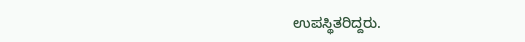ಉಪಸ್ಥಿತರಿದ್ದರು.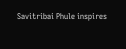Savitribai Phule inspires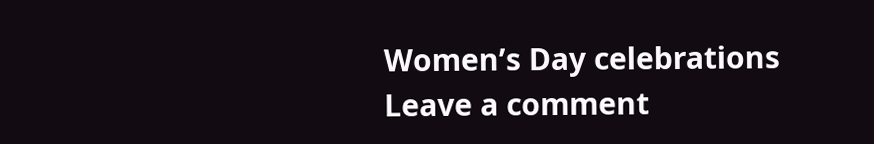Women’s Day celebrations
Leave a comment